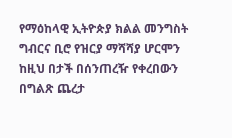የማዕከላዊ ኢትዮጵያ ክልል መንግስት ግብርና ቢሮ የዝርያ ማሻሻያ ሆርሞን ከዚህ በታች በሰንጠረዥ የቀረበውን በግልጽ ጨረታ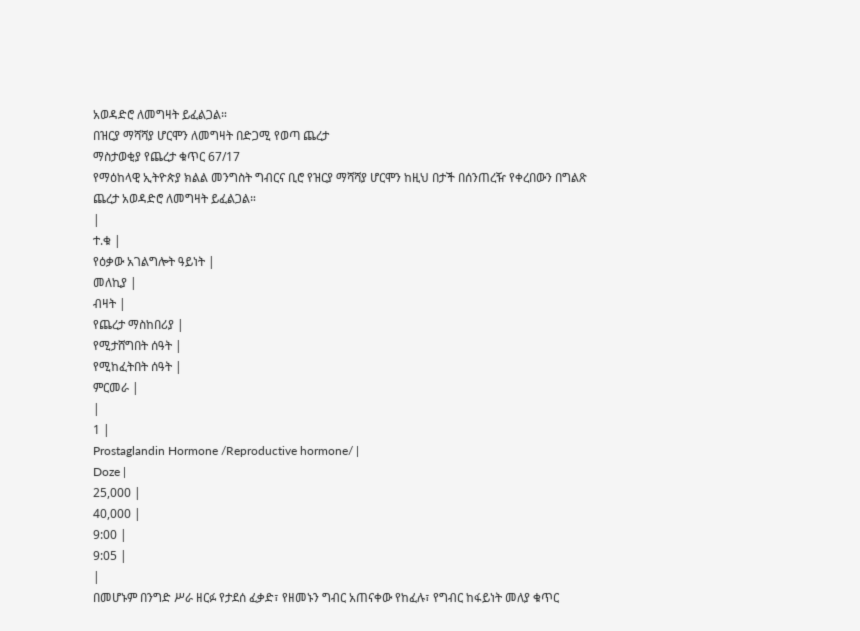አወዳድሮ ለመግዛት ይፈልጋል።
በዝርያ ማሻሻያ ሆርሞን ለመግዛት በድጋሚ የወጣ ጨረታ
ማስታወቂያ የጨረታ ቁጥር 67/17
የማዕከላዊ ኢትዮጵያ ክልል መንግስት ግብርና ቢሮ የዝርያ ማሻሻያ ሆርሞን ከዚህ በታች በሰንጠረዥ የቀረበውን በግልጽ ጨረታ አወዳድሮ ለመግዛት ይፈልጋል።
|
ተ.ቁ |
የዕቃው አገልግሎት ዓይነት |
መለኪያ |
ብዛት |
የጨረታ ማስከበሪያ |
የሚታሸግበት ሰዓት |
የሚከፈትበት ሰዓት |
ምርመራ |
|
1 |
Prostaglandin Hormone /Reproductive hormone/ |
Doze |
25,000 |
40,000 |
9:00 |
9:05 |
|
በመሆኑም በንግድ ሥራ ዘርፉ የታደሰ ፈቃድ፣ የዘመኑን ግብር አጠናቀው የከፈሉ፣ የግብር ከፋይነት መለያ ቁጥር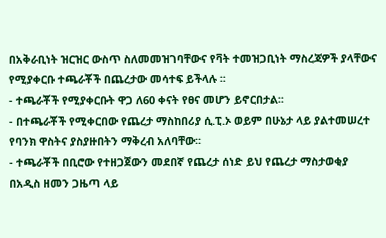በአቅራቢነት ዝርዝር ውስጥ ስለመመዝገባቸውና የቫት ተመዝጋቢነት ማስረጃዎች ያላቸውና የሚያቀርቡ ተጫራቾች በጨረታው መሳተፍ ይችላሉ ፡፡
- ተጫራቾች የሚያቀርቡት ዋጋ ለ60 ቀናት የፀና መሆን ይኖርበታል፡፡
- በተጫራቾች የሚቀርበው የጨረታ ማስከበሪያ ሲ.ፒ.ኦ ወይም በሁኔታ ላይ ያልተመሠረተ የባንክ ዋስትና ያስያዙበትን ማቅረብ አለባቸው፡፡
- ተጫራቾች በቢሮው የተዘጋጀውን መደበኛ የጨረታ ሰነድ ይህ የጨረታ ማስታወቂያ በአዲስ ዘመን ጋዜጣ ላይ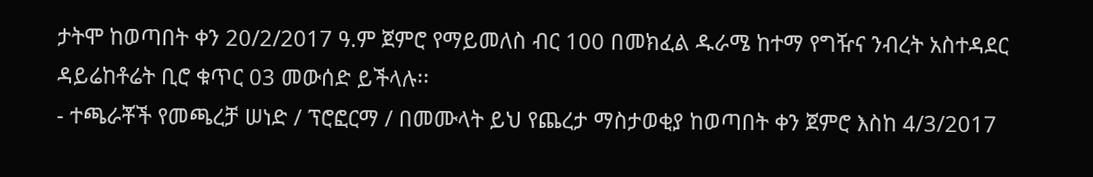ታትሞ ከወጣበት ቀን 20/2/2017 ዓ.ም ጀምሮ የማይመለስ ብር 100 በመክፈል ዱራሜ ከተማ የግዥና ንብረት አስተዳደር ዳይሬከቶሬት ቢሮ ቁጥር 03 መውሰድ ይችላሉ፡፡
- ተጫራቾች የመጫረቻ ሠነድ / ፕሮፎርማ / በመሙላት ይህ የጨረታ ማስታወቂያ ከወጣበት ቀን ጀምሮ እስከ 4/3/2017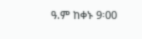ዓ.ም ከቀኑ 9፡00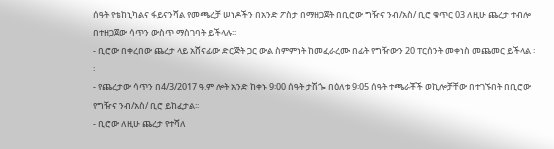ሰዓት የቴከኒካልና ፋይናንሻል የመጫረቻ ሠነዶችን በአንድ ፖስታ በማዘጋጀት በቢሮው ግዥና ንብ/አስ/ ቢሮ ቁጥር 03 ለዚሁ ጨረታ ተብሎ በተዘጋጀው ሳጥን ውስጥ ማስገባት ይችላሉ፡፡
- ቢሮው በቀረበው ጨረታ ላይ አሸናፊው ድርጅት ጋር ውል ስምምነት ከመፈራረሙ በፊት የግዥውን 20 ፐርሰንት መቀነስ መጨመር ይችላል ፡፡
- የጨረታው ሳጥን በ4/3/2017 ዓ.ም ሎት አንድ ከቀኑ 9፡00 ሰዓት ታሽጐ በዕለቱ 9፡05 ሰዓት ተጫራቾች ወኪሎቻቸው በተገኙበት በቢሮው የግዥና ንብ/አስ/ ቢሮ ይከፈታል፡፡
- ቢሮው ለዚሁ ጨረታ የተሻለ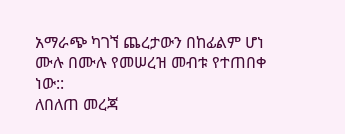አማራጭ ካገኘ ጨረታውን በከፊልም ሆነ ሙሉ በሙሉ የመሠረዝ መብቱ የተጠበቀ ነው::
ለበለጠ መረጃ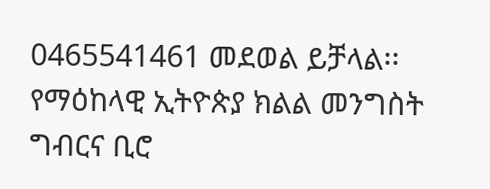0465541461 መደወል ይቻላል፡፡
የማዕከላዊ ኢትዮጵያ ክልል መንግስት ግብርና ቢሮ